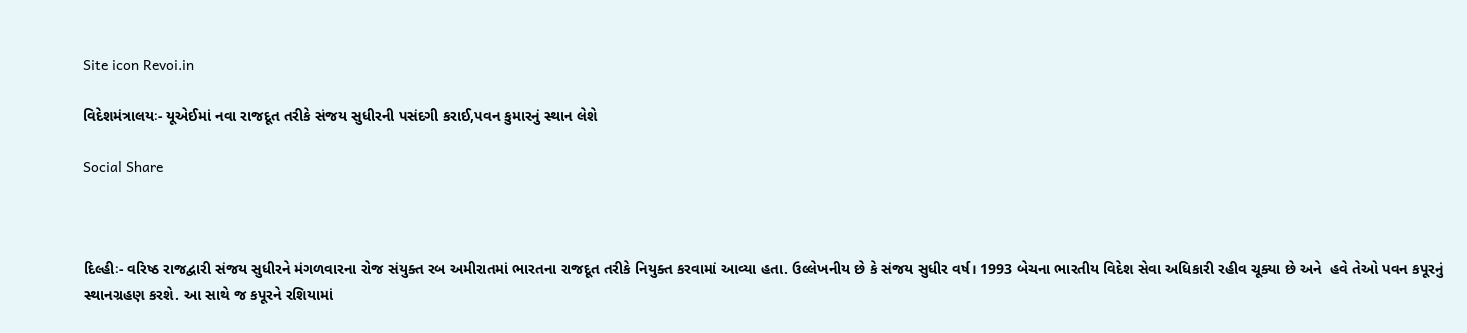Site icon Revoi.in

વિદેશમંત્રાલયઃ- યૂએઈમાં નવા રાજદૂત તરીકે સંજય સુધીરની પસંદગી કરાઈ,પવન કુમારનું સ્થાન લેશે

Social Share



દિલ્હીઃ- વરિષ્ઠ રાજદ્વારી સંજય સુધીરને મંગળવારના રોજ સંયુક્ત રબ અમીરાતમાં ભારતના રાજદૂત તરીકે નિયુક્ત કરવામાં આવ્યા હતા. ઉલ્લેખનીય છે કે સંજય સુધીર વર્ષ। 1993 બેચના ભારતીય વિદેશ સેવા અધિકારી રહીવ ચૂક્યા છે અને  હવે તેઓ પવન કપૂરનું સ્થાનગ્રહણ કરશે. આ સાથે જ કપૂરને રશિયામાં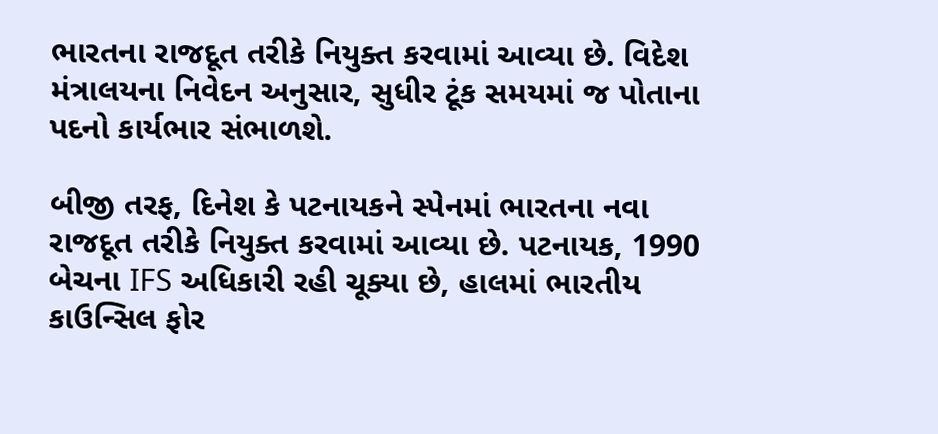ભારતના રાજદૂત તરીકે નિયુક્ત કરવામાં આવ્યા છે. વિદેશ મંત્રાલયના નિવેદન અનુસાર, સુધીર ટૂંક સમયમાં જ પોતાના પદનો કાર્યભાર સંભાળશે.

બીજી તરફ, દિનેશ કે પટનાયકને સ્પેનમાં ભારતના નવા રાજદૂત તરીકે નિયુક્ત કરવામાં આવ્યા છે. પટનાયક, 1990 બેચના IFS અધિકારી રહી ચૂક્યા છે, હાલમાં ભારતીય કાઉન્સિલ ફોર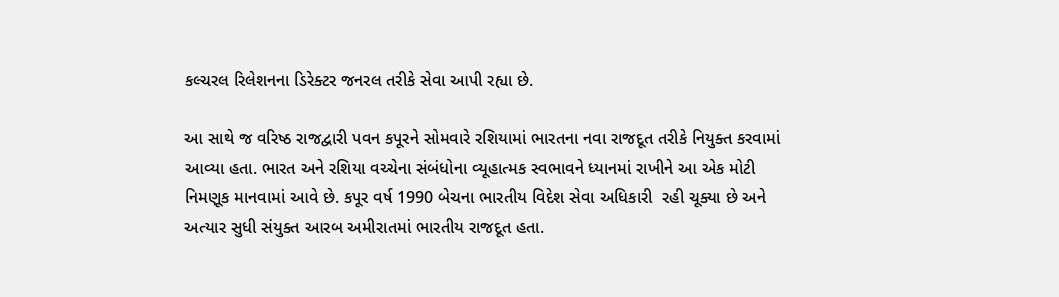કલ્ચરલ રિલેશનના ડિરેક્ટર જનરલ તરીકે સેવા આપી રહ્યા છે.

આ સાથે જ વરિષ્ઠ રાજદ્વારી પવન કપૂરને સોમવારે રશિયામાં ભારતના નવા રાજદૂત તરીકે નિયુક્ત કરવામાં આવ્યા હતા. ભારત અને રશિયા વચ્ચેના સંબંધોના વ્યૂહાત્મક સ્વભાવને ધ્યાનમાં રાખીને આ એક મોટી નિમણૂક માનવામાં આવે છે. કપૂર વર્ષ 1990 બેચના ભારતીય વિદેશ સેવા અધિકારી  રહી ચૂક્યા છે અને અત્યાર સુધી સંયુક્ત આરબ અમીરાતમાં ભારતીય રાજદૂત હતા.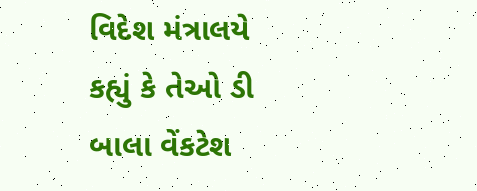વિદેશ મંત્રાલયે કહ્યું કે તેઓ ડી બાલા વેંકટેશ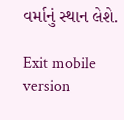વર્માનું સ્થાન લેશે.

Exit mobile version